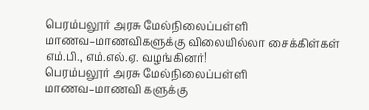பெரம்பலூர் அரசு மேல்நிலைப்பள்ளி மாணவ–மாணவிகளுக்கு விலையில்லா சைக்கிள்கள் எம்.பி., எம்.எல்.ஏ. வழங்கினர்!
பெரம்பலூர் அரசு மேல்நிலைப்பள்ளி மாணவ–மாணவி களுக்கு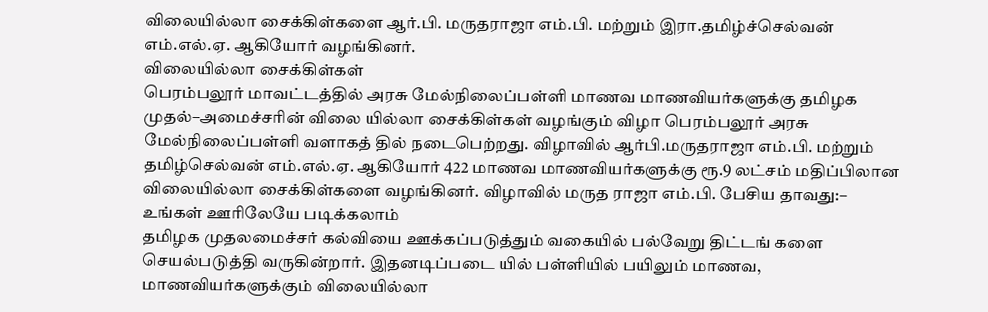விலையில்லா சைக்கிள்களை ஆர்.பி. மருதராஜா எம்.பி. மற்றும் இரா.தமிழ்ச்செல்வன் எம்.எல்.ஏ. ஆகியோர் வழங்கினர்.
விலையில்லா சைக்கிள்கள்
பெரம்பலூர் மாவட்டத்தில் அரசு மேல்நிலைப்பள்ளி மாணவ மாணவியர்களுக்கு தமிழக முதல்–அமைச்சரின் விலை யில்லா சைக்கிள்கள் வழங்கும் விழா பெரம்பலூர் அரசு மேல்நிலைப்பள்ளி வளாகத் தில் நடைபெற்றது. விழாவில் ஆர்பி.மருதராஜா எம்.பி. மற்றும் தமிழ்செல்வன் எம்.எல்.ஏ. ஆகியோர் 422 மாணவ மாணவியர்களுக்கு ரூ.9 லட்சம் மதிப்பிலான விலையில்லா சைக்கிள்களை வழங்கினர். விழாவில் மருத ராஜா எம்.பி. பேசிய தாவது:–
உங்கள் ஊரிலேயே படிக்கலாம்
தமிழக முதலமைச்சர் கல்வியை ஊக்கப்படுத்தும் வகையில் பல்வேறு திட்டங் களை செயல்படுத்தி வருகின்றார். இதனடிப்படை யில் பள்ளியில் பயிலும் மாணவ, மாணவியர்களுக்கும் விலையில்லா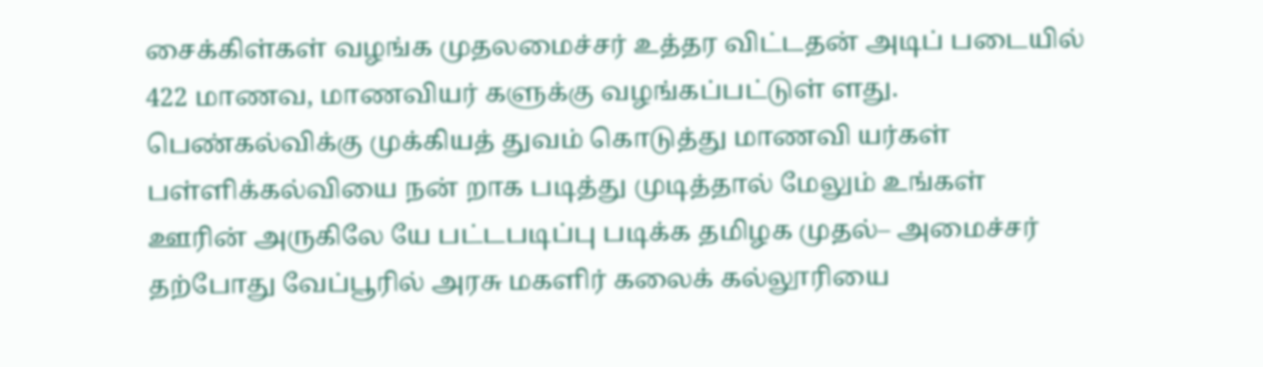சைக்கிள்கள் வழங்க முதலமைச்சர் உத்தர விட்டதன் அடிப் படையில் 422 மாணவ, மாணவியர் களுக்கு வழங்கப்பட்டுள் ளது.
பெண்கல்விக்கு முக்கியத் துவம் கொடுத்து மாணவி யர்கள் பள்ளிக்கல்வியை நன் றாக படித்து முடித்தால் மேலும் உங்கள் ஊரின் அருகிலே யே பட்டபடிப்பு படிக்க தமிழக முதல்– அமைச்சர் தற்போது வேப்பூரில் அரசு மகளிர் கலைக் கல்லூரியை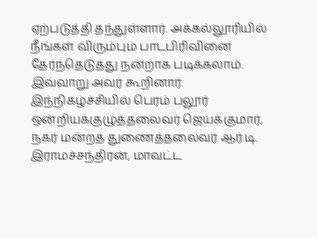ஏற்படுத்தி தந்துள்ளார். அக்கல்லூரியில் நீங்கள் விரும்பும் பாடபிரிவினை தேர்ந்தெடுத்து நன்றாக படிக்கலாம்.
இவ்வாறு அவர் கூறினார்.
இந்நிகழ்ச்சியில் பெரம் பலூர் ஒன்றியக்குழுத்தலைவர் ஜெயக்குமார், நகர் மன்றத் துணைத்தலைவர் ஆர்.டி. இராமச்சந்திரன், மாவட்ட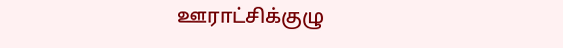ஊராட்சிக்குழு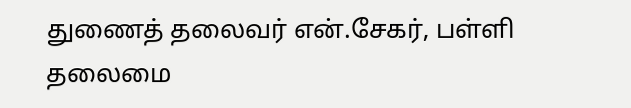துணைத் தலைவர் என்.சேகர், பள்ளி தலைமை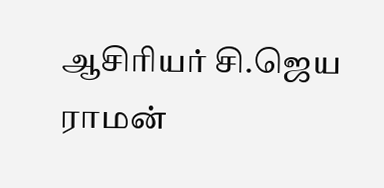ஆசிரியர் சி.ஜெய ராமன்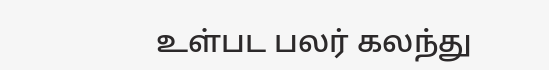உள்பட பலர் கலந்து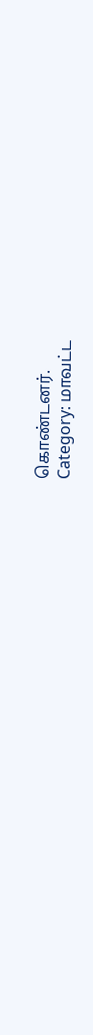கொண்டனர்.
Category: மாவட்ட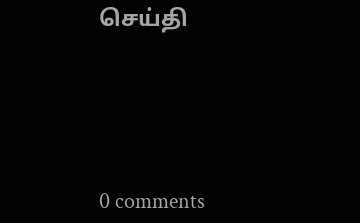செய்தி





0 comments